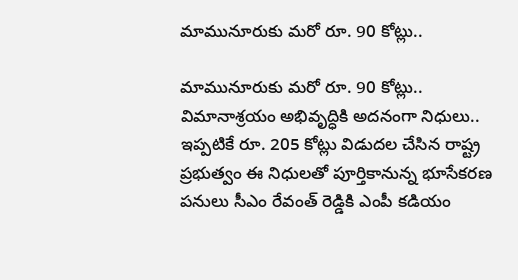మామునూరుకు మ‌రో రూ. 90 కోట్లు..

మామునూరుకు మ‌రో రూ. 90 కోట్లు.. విమానాశ్ర‌యం అభివృద్ధికి అద‌నంగా నిధులు.. ఇప్పటికే రూ. 205 కోట్లు విడుదల చేసిన రాష్ట్ర ప్రభుత్వం ఈ నిధుల‌తో పూర్తికానున్న భూసేక‌ర‌ణ పనులు సీఎం రేవంత్ రెడ్డికి ఎంపీ కడియం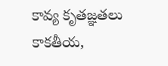కావ్య కృత‌జ్ఞ‌త‌లు కాకతీయ,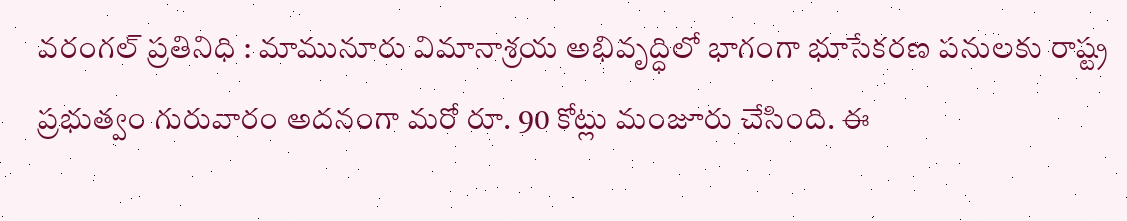వరంగల్ ప్రతినిధి : మామునూరు విమానాశ్రయ అభివృద్ధిలో భాగంగా భూసేకరణ పనులకు రాష్ట్ర ప్రభుత్వం గురువారం అదనంగా మ‌రో రూ. 90 కోట్లు మంజూరు చేసింది. ఈ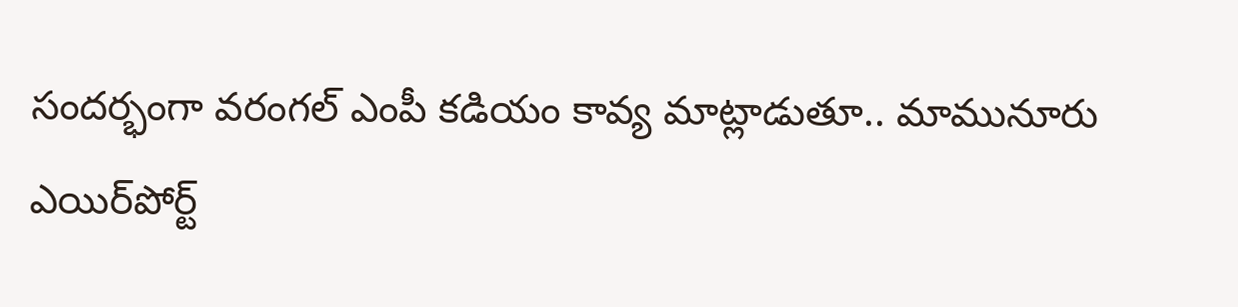సందర్భంగా వరంగల్ ఎంపీ కడియం కావ్య మాట్లాడుతూ.. మామునూరు ఎయిర్‌పోర్ట్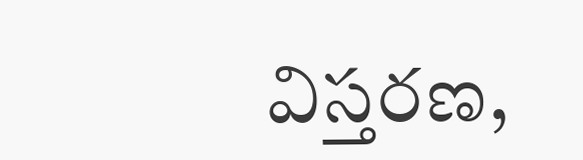విస్తరణ,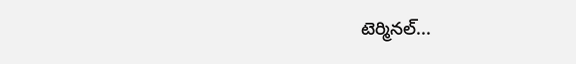టెర్మినల్...